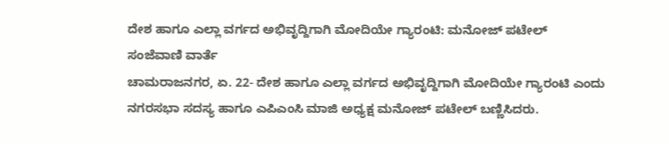ದೇಶ ಹಾಗೂ ಎಲ್ಲಾ ವರ್ಗದ ಅಭಿವೃದ್ದಿಗಾಗಿ ಮೋದಿಯೇ ಗ್ಯಾರಂಟಿ: ಮನೋಜ್ ಪಟೇಲ್
ಸಂಜೆವಾಣಿ ವಾರ್ತೆ
ಚಾಮರಾಜನಗರ, ಏ. 22- ದೇಶ ಹಾಗೂ ಎಲ್ಲಾ ವರ್ಗದ ಅಭಿವೃದ್ದಿಗಾಗಿ ಮೋದಿಯೇ ಗ್ಯಾರಂಟಿ ಎಂದು ನಗರಸಭಾ ಸದಸ್ಯ ಹಾಗೂ ಎಪಿಎಂಸಿ ಮಾಜಿ ಅಧ್ಯಕ್ಷ ಮನೋಜ್ ಪಟೇಲ್ ಬಣ್ಣಿಸಿದರು.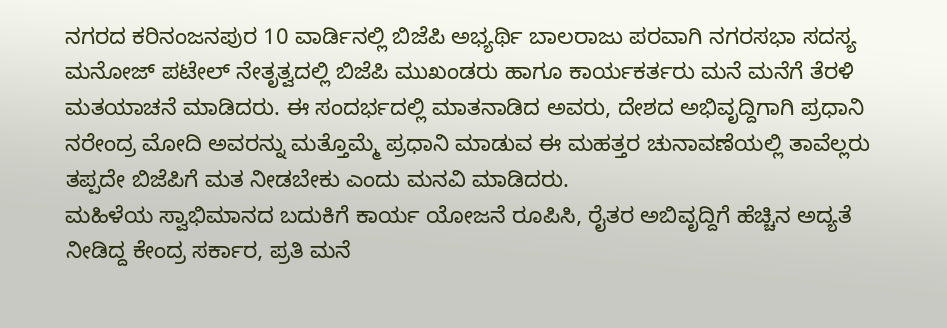ನಗರದ ಕರಿನಂಜನಪುರ 10 ವಾರ್ಡಿನಲ್ಲಿ ಬಿಜೆಪಿ ಅಭ್ಯರ್ಥಿ ಬಾಲರಾಜು ಪರವಾಗಿ ನಗರಸಭಾ ಸದಸ್ಯ ಮನೋಜ್ ಪಟೇಲ್ ನೇತೃತ್ವದಲ್ಲಿ ಬಿಜೆಪಿ ಮುಖಂಡರು ಹಾಗೂ ಕಾರ್ಯಕರ್ತರು ಮನೆ ಮನೆಗೆ ತೆರಳಿ ಮತಯಾಚನೆ ಮಾಡಿದರು. ಈ ಸಂದರ್ಭದಲ್ಲಿ ಮಾತನಾಡಿದ ಅವರು, ದೇಶದ ಅಭಿವೃದ್ದಿಗಾಗಿ ಪ್ರಧಾನಿ ನರೇಂದ್ರ ಮೋದಿ ಅವರನ್ನು ಮತ್ತೊಮ್ಮೆ ಪ್ರಧಾನಿ ಮಾಡುವ ಈ ಮಹತ್ತರ ಚುನಾವಣೆಯಲ್ಲಿ ತಾವೆಲ್ಲರು ತಪ್ಪದೇ ಬಿಜೆಪಿಗೆ ಮತ ನೀಡಬೇಕು ಎಂದು ಮನವಿ ಮಾಡಿದರು.
ಮಹಿಳೆಯ ಸ್ವಾಭಿಮಾನದ ಬದುಕಿಗೆ ಕಾರ್ಯ ಯೋಜನೆ ರೂಪಿಸಿ, ರೈತರ ಅಬಿವೃದ್ದಿಗೆ ಹೆಚ್ಚಿನ ಅದ್ಯತೆ ನೀಡಿದ್ದ ಕೇಂದ್ರ ಸರ್ಕಾರ, ಪ್ರತಿ ಮನೆ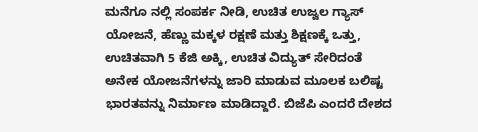ಮನೆಗೂ ನಲ್ಲಿ ಸಂಪರ್ಕ ನೀಡಿ, ಉಚಿತ ಉಜ್ವಲ ಗ್ಯಾಸ್ ಯೋಜನೆ, ಹೆಣ್ಣು ಮಕ್ಕಳ ರಕ್ಷಣೆ ಮತ್ತು ಶಿಕ್ಷಣಕ್ಕೆ ಒತ್ತು, ಉಚಿತವಾಗಿ 5 ಕೆಜಿ ಅಕ್ಕಿ, ಉಚಿತ ವಿದ್ಯುತ್ ಸೇರಿದಂತೆ ಅನೇಕ ಯೋಜನೆಗಳನ್ನು ಜಾರಿ ಮಾಡುವ ಮೂಲಕ ಬಲಿಷ್ಟ ಭಾರತವನ್ನು ನಿರ್ಮಾಣ ಮಾಡಿದ್ದಾರೆ. ಬಿಜೆಪಿ ಎಂದರೆ ದೇಶದ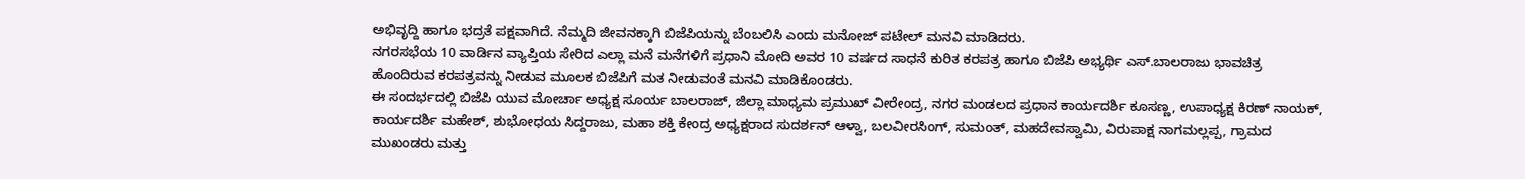ಅಭಿವೃದ್ದಿ ಹಾಗೂ ಭದ್ರತೆ ಪಕ್ಷವಾಗಿದೆ. ನೆಮ್ಮದಿ ಜೀವನಕ್ಕಾಗಿ ಬಿಜೆಪಿಯನ್ನು ಬೆಂಬಲಿಸಿ ಎಂದು ಮನೋಜ್ ಪಟೇಲ್ ಮನವಿ ಮಾಡಿದರು.
ನಗರಸಭೆಯ 10 ವಾರ್ಡಿನ ವ್ಯಾಪ್ತಿಯ ಸೇರಿದ ಎಲ್ಲಾ ಮನೆ ಮನೆಗಳಿಗೆ ಪ್ರಧಾನಿ ಮೋದಿ ಅವರ 10 ವರ್ಷದ ಸಾಧನೆ ಕುರಿತ ಕರಪತ್ರ ಹಾಗೂ ಬಿಜೆಪಿ ಅಭ್ಯರ್ಥಿ ಎಸ್.ಬಾಲರಾಜು ಭಾವಚಿತ್ರ ಹೊಂದಿರುವ ಕರಪತ್ರವನ್ನು ನೀಡುವ ಮೂಲಕ ಬಿಜೆಪಿಗೆ ಮತ ನೀಡುವಂತೆ ಮನವಿ ಮಾಡಿಕೊಂಡರು.
ಈ ಸಂದರ್ಭದಲ್ಲಿ ಬಿಜೆಪಿ ಯುವ ಮೋರ್ಚಾ ಅಧ್ಯಕ್ಷ ಸೂರ್ಯ ಬಾಲರಾಜ್, ಜಿಲ್ಲಾ ಮಾಧ್ಯಮ ಪ್ರಮುಖ್ ವೀರೇಂದ್ರ, ನಗರ ಮಂಡಲದ ಪ್ರಧಾನ ಕಾರ್ಯದರ್ಶಿ ಕೂಸಣ್ಣ, ಉಪಾಧ್ಯಕ್ಷ ಕಿರಣ್ ನಾಯಕ್, ಕಾರ್ಯದರ್ಶಿ ಮಹೇಶ್, ಶುಭೋಧಯ ಸಿದ್ದರಾಜು, ಮಹಾ ಶಕ್ತಿ ಕೇಂದ್ರ ಅಧ್ಯಕ್ಷರಾದ ಸುದರ್ಶನ್ ಆಳ್ವಾ, ಬಲವೀರಸಿಂಗ್, ಸುಮಂತ್, ಮಹದೇವಸ್ವಾಮಿ, ವಿರುಪಾಕ್ಷ ನಾಗಮಲ್ಲಪ್ಪ, ಗ್ರಾಮದ ಮುಖಂಡರು ಮತ್ತು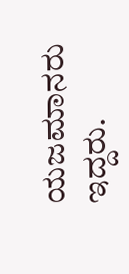ಯಜಮಾನರು ಇದ್ದರು.